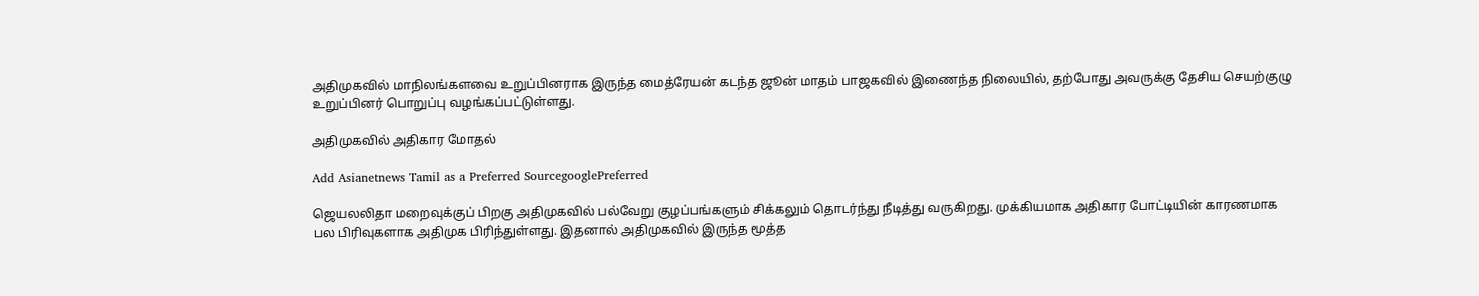அதிமுகவில் மாநிலங்களவை உறுப்பினராக இருந்த மைத்ரேயன் கடந்த ஜூன் மாதம் பாஜகவில் இணைந்த நிலையில், தற்போது அவருக்கு தேசிய செயற்குழு உறுப்பினர் பொறுப்பு வழங்கப்பட்டுள்ளது.

அதிமுகவில் அதிகார மோதல்

Add Asianetnews Tamil as a Preferred SourcegooglePreferred

ஜெயலலிதா மறைவுக்குப் பிறகு அதிமுகவில் பல்வேறு குழப்பங்களும் சிக்கலும் தொடர்ந்து நீடித்து வருகிறது. முக்கியமாக அதிகார போட்டியின் காரணமாக பல பிரிவுகளாக அதிமுக பிரிந்துள்ளது. இதனால் அதிமுகவில் இருந்த மூத்த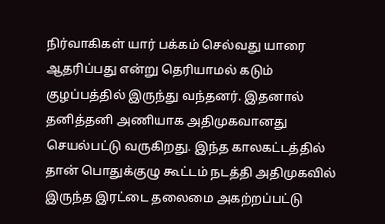நிர்வாகிகள் யார் பக்கம் செல்வது யாரை ஆதரிப்பது என்று தெரியாமல் கடும் குழப்பத்தில் இருந்து வந்தனர். இதனால் தனித்தனி அணியாக அதிமுகவானது செயல்பட்டு வருகிறது. இந்த காலகட்டத்தில் தான் பொதுக்குழு கூட்டம் நடத்தி அதிமுகவில் இருந்த இரட்டை தலைமை அகற்றப்பட்டு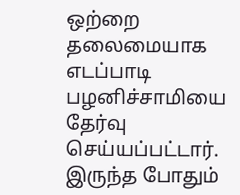ஒற்றை தலைமையாக எடப்பாடி பழனிச்சாமியை தேர்வு செய்யப்பட்டார். இருந்த போதும்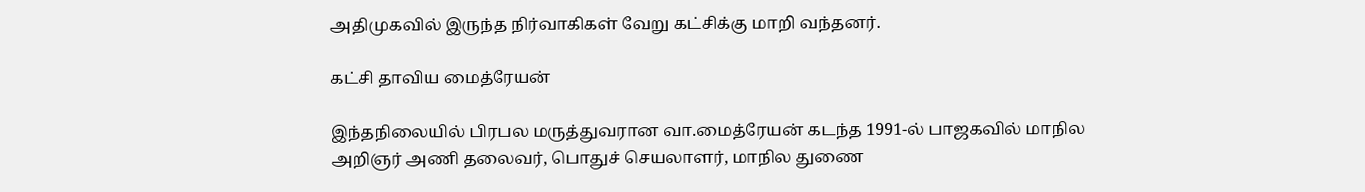அதிமுகவில் இருந்த நிர்வாகிகள் வேறு கட்சிக்கு மாறி வந்தனர்.

கட்சி தாவிய மைத்ரேயன்

இந்தநிலையில் பிரபல மருத்துவரான வா.மைத்ரேயன் கடந்த 1991-ல் பாஜகவில் மாநில அறிஞர் அணி தலைவர், பொதுச் செயலாளர், மாநில துணை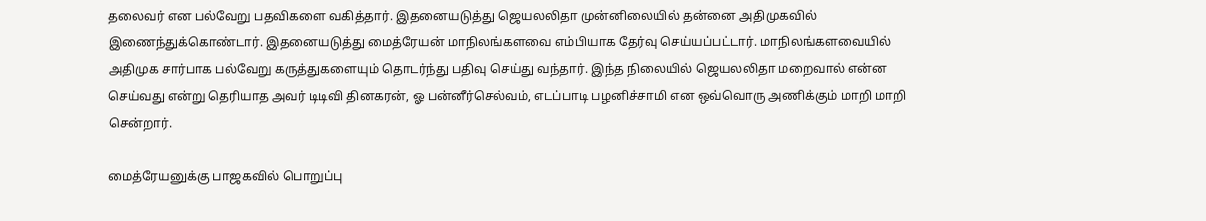தலைவர் என பல்வேறு பதவிகளை வகித்தார். இதனையடுத்து ஜெயலலிதா முன்னிலையில் தன்னை அதிமுகவில் இணைந்துக்கொண்டார். இதனையடுத்து மைத்ரேயன் மாநிலங்களவை எம்பியாக தேர்வு செய்யப்பட்டார். மாநிலங்களவையில் அதிமுக சார்பாக பல்வேறு கருத்துகளையும் தொடர்ந்து பதிவு செய்து வந்தார். இந்த நிலையில் ஜெயலலிதா மறைவால் என்ன செய்வது என்று தெரியாத அவர் டிடிவி தினகரன், ஓ பன்னீர்செல்வம், எடப்பாடி பழனிச்சாமி என ஒவ்வொரு அணிக்கும் மாறி மாறி சென்றார்.

மைத்ரேயனுக்கு பாஜகவில் பொறுப்பு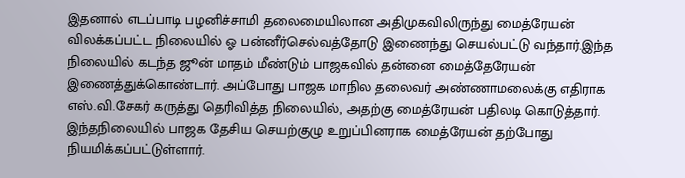இதனால் எடப்பாடி பழனிச்சாமி தலைமையிலான அதிமுகவிலிருந்து மைத்ரேயன் விலக்கப்பட்ட நிலையில் ஓ பன்னீர்செல்வத்தோடு இணைந்து செயல்பட்டு வந்தார்.இந்த நிலையில் கடந்த ஜூன் மாதம் மீண்டும் பாஜகவில் தன்னை மைத்தேரேயன் இணைத்துக்கொண்டார். அப்போது பாஜக மாநில தலைவர் அண்ணாமலைக்கு எதிராக எஸ்.வி.சேகர் கருத்து தெரிவித்த நிலையில், அதற்கு மைத்ரேயன் பதிலடி கொடுத்தார். இந்தநிலையில் பாஜக தேசிய செயற்குழு உறுப்பினராக மைத்ரேயன் தற்போது நியமிக்கப்பட்டுள்ளார்.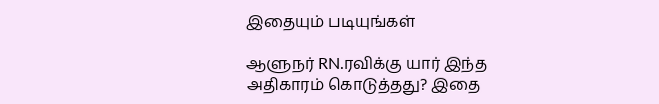இதையும் படியுங்கள்

ஆளுநர் RN.ரவிக்கு யார் இந்த அதிகாரம் கொடுத்தது? இதை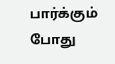பார்க்கும் போது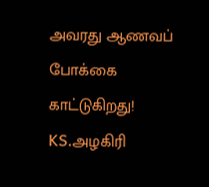அவரது ஆணவப் போக்கை காட்டுகிறது! KS.அழகிரி